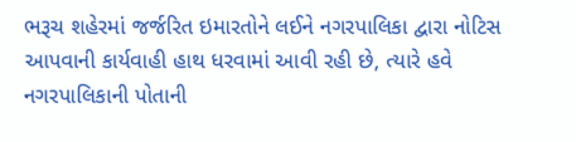ભરૂચ શહેરમાં જર્જરિત ઇમારતોને લઈને નગરપાલિકા દ્વારા નોટિસ આપવાની કાર્યવાહી હાથ ધરવામાં આવી રહી છે, ત્યારે હવે નગરપાલિકાની પોતાની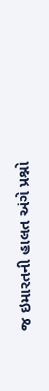જ ઇમારતની હાલત અંગે પ્રશ્નો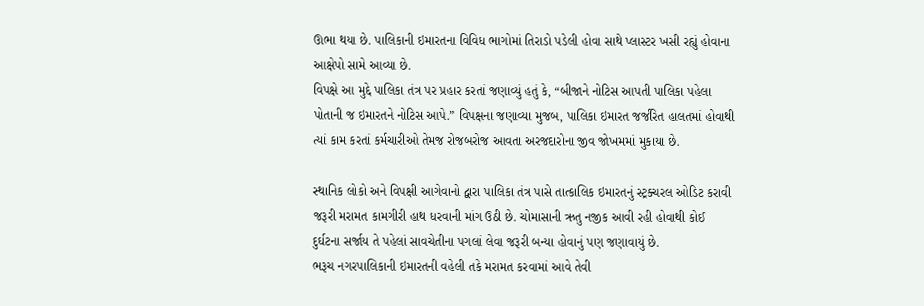ઊભા થયા છે. પાલિકાની ઇમારતના વિવિધ ભાગોમાં તિરાડો પડેલી હોવા સાથે પ્લાસ્ટર ખસી રહ્યું હોવાના આક્ષેપો સામે આવ્યા છે.
વિપક્ષે આ મુદ્દે પાલિકા તંત્ર પર પ્રહાર કરતાં જણાવ્યું હતું કે, “બીજાને નોટિસ આપતી પાલિકા પહેલા પોતાની જ ઇમારતને નોટિસ આપે.” વિપક્ષના જણાવ્યા મુજબ, પાલિકા ઇમારત જર્જરિત હાલતમાં હોવાથી ત્યાં કામ કરતાં કર્મચારીઓ તેમજ રોજબરોજ આવતા અરજદારોના જીવ જોખમમાં મુકાયા છે.

સ્થાનિક લોકો અને વિપક્ષી આગેવાનો દ્વારા પાલિકા તંત્ર પાસે તાત્કાલિક ઇમારતનું સ્ટ્રક્ચરલ ઓડિટ કરાવી જરૂરી મરામત કામગીરી હાથ ધરવાની માંગ ઉઠી છે. ચોમાસાની ઋતુ નજીક આવી રહી હોવાથી કોઈ દુર્ઘટના સર્જાય તે પહેલાં સાવચેતીના પગલાં લેવા જરૂરી બન્યા હોવાનું પણ જણાવાયું છે.
ભરૂચ નગરપાલિકાની ઇમારતની વહેલી તકે મરામત કરવામાં આવે તેવી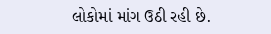લોકોમાં માંગ ઉઠી રહી છે.